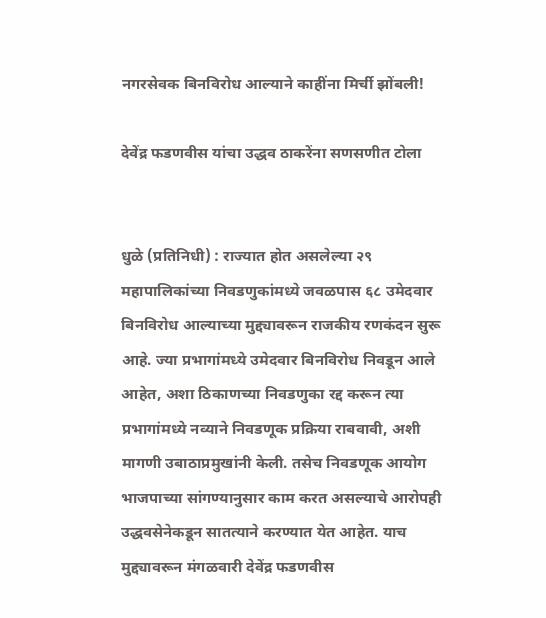नगरसेवक बिनविरोध आल्याने काहींना मिर्ची झोंबली!

देवेंद्र फडणवीस यांचा उद्धव ठाकरेंना सणसणीत टोला


धुळे (प्रतिनिधी) : राज्यात होत असलेल्या २९ महापालिकांच्या निवडणुकांमध्ये जवळपास ६८ उमेदवार बिनविरोध आल्याच्या मुद्द्यावरून राजकीय रणकंदन सुरू आहे. ज्या प्रभागांमध्ये उमेदवार बिनविरोध निवडून आले आहेत, अशा ठिकाणच्या निवडणुका रद्द करून त्या प्रभागांमध्ये नव्याने निवडणूक प्रक्रिया राबवावी, अशी मागणी उबाठाप्रमुखांनी केली. तसेच निवडणूक आयोग भाजपाच्या सांगण्यानुसार काम करत असल्याचे आरोपही उद्धवसेनेकडून सातत्याने करण्यात येत आहेत. याच मुद्द्यावरून मंगळवारी देवेंद्र फडणवीस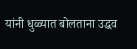यांनी धुळ्यात बोलताना उद्धव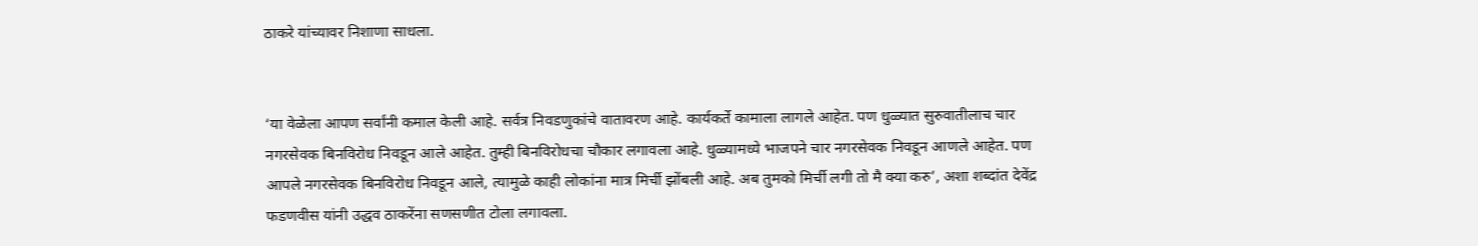ठाकरे यांच्यावर निशाणा साधला.


‘या वेळेला आपण सर्वांनी कमाल केली आहे. सर्वत्र निवडणुकांचे वातावरण आहे. कार्यकर्ते कामाला लागले आहेत. पण धुळ्यात सुरुवातीलाच चार नगरसेवक बिनविरोध निवडून आले आहेत. तुम्ही बिनविरोधचा चौकार लगावला आहे. धुळ्यामध्ये भाजपने चार नगरसेवक निवडून आणले आहेत. पण आपले नगरसेवक बिनविरोध निवडून आले, त्यामुळे काही लोकांना मात्र मिर्ची झोंबली आहे. अब तुमको मिर्ची लगी तो मै क्या करु’, अशा शब्दांत देवेंद्र फडणवीस यांनी उद्धव ठाकरेंना सणसणीत टोला लगावला.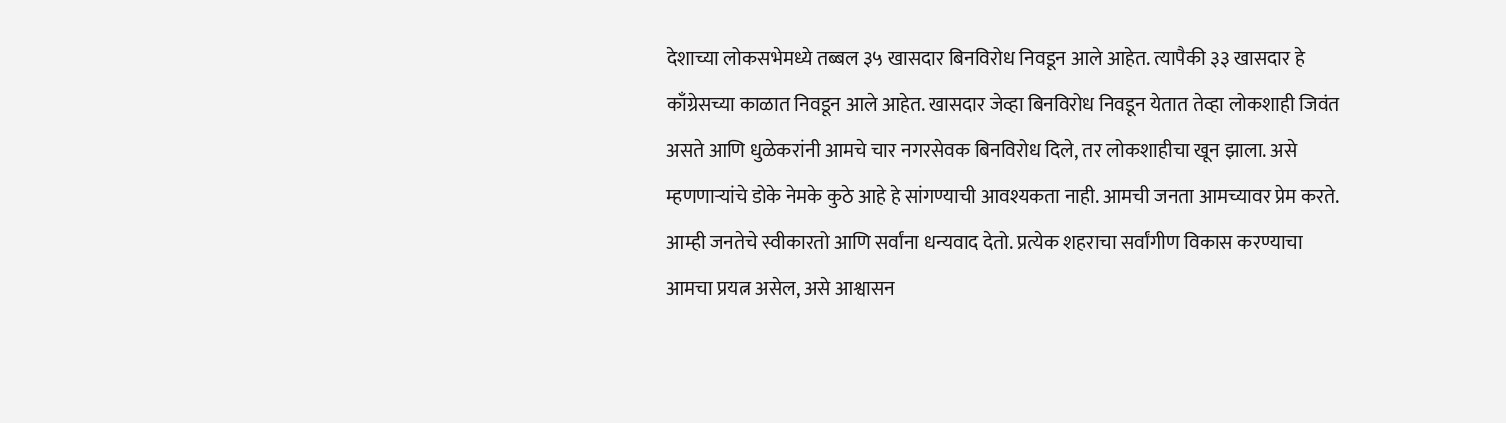देशाच्या लोकसभेमध्ये तब्बल ३५ खासदार बिनविरोध निवडून आले आहेत. त्यापैकी ३३ खासदार हे काँग्रेसच्या काळात निवडून आले आहेत. खासदार जेव्हा बिनविरोध निवडून येतात तेव्हा लोकशाही जिवंत असते आणि धुळेकरांनी आमचे चार नगरसेवक बिनविरोध दिले, तर लोकशाहीचा खून झाला. असे म्हणणाऱ्यांचे डोके नेमके कुठे आहे हे सांगण्याची आवश्यकता नाही. आमची जनता आमच्यावर प्रेम करते. आम्ही जनतेचे स्वीकारतो आणि सर्वांना धन्यवाद देतो. प्रत्येक शहराचा सर्वांगीण विकास करण्याचा आमचा प्रयत्न असेल, असे आश्वासन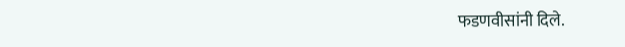फडणवीसांनी दिले.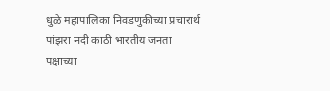धुळे महापालिका निवडणुकीच्या प्रचारार्थ पांझरा नदी काठी भारतीय जनता पक्षाच्या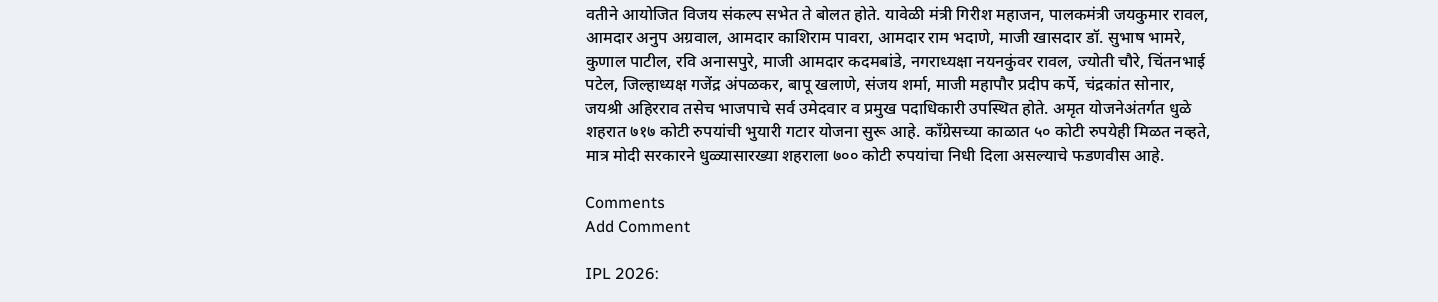वतीने आयोजित विजय संकल्प सभेत ते बोलत होते. यावेळी मंत्री गिरीश महाजन, पालकमंत्री जयकुमार रावल, आमदार अनुप अग्रवाल, आमदार काशिराम पावरा, आमदार राम भदाणे, माजी खासदार डॉ. सुभाष भामरे, कुणाल पाटील, रवि अनासपुरे, माजी आमदार कदमबांडे, नगराध्यक्षा नयनकुंवर रावल, ज्योती चौरे, चिंतनभाई पटेल, जिल्हाध्यक्ष गजेंद्र अंपळकर, बापू खलाणे, संजय शर्मा, माजी महापौर प्रदीप कर्पे, चंद्रकांत सोनार, जयश्री अहिरराव तसेच भाजपाचे सर्व उमेदवार व प्रमुख पदाधिकारी उपस्थित होते. अमृत योजनेअंतर्गत धुळे शहरात ७१७ कोटी रुपयांची भुयारी गटार योजना सुरू आहे. काँग्रेसच्या काळात ५० कोटी रुपयेही मिळत नव्हते, मात्र मोदी सरकारने धुळ्यासारख्या शहराला ७०० कोटी रुपयांचा निधी दिला असल्याचे फडणवीस आहे.

Comments
Add Comment

IPL 2026: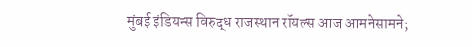मुंबई इंडियन्स विरुद्ध राजस्थान रॉयल्स आज आमनेसामने;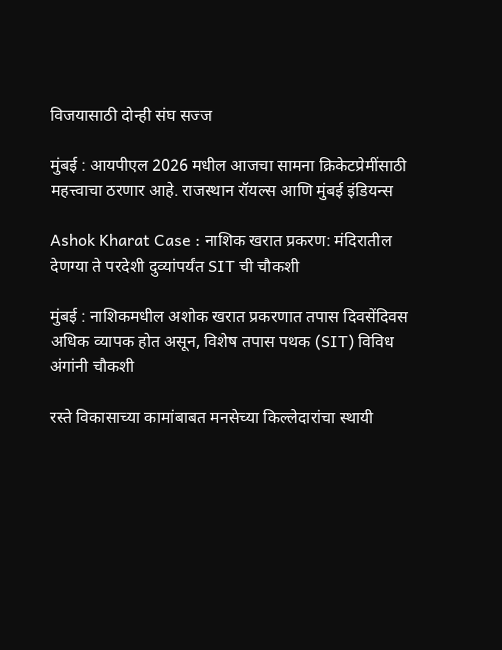विजयासाठी दोन्ही संघ सज्ज

मुंबई : आयपीएल 2026 मधील आजचा सामना क्रिकेटप्रेमींसाठी महत्त्वाचा ठरणार आहे. राजस्थान रॉयल्स आणि मुंबई इंडियन्स

Ashok Kharat Case : नाशिक खरात प्रकरण: मंदिरातील देणग्या ते परदेशी दुव्यांपर्यंत SIT ची चौकशी

मुंबई : नाशिकमधील अशोक खरात प्रकरणात तपास दिवसेंदिवस अधिक व्यापक होत असून, विशेष तपास पथक (SIT) विविध अंगांनी चौकशी

रस्ते विकासाच्या कामांबाबत मनसेच्या किल्लेदारांचा स्थायी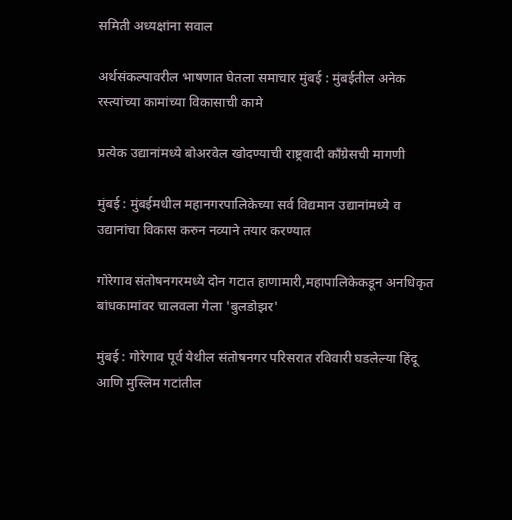समिती अध्यक्षांना सवाल

अर्थसंकल्पावरील भाषणात घेतला समाचार मुंबई : मुंबईतील अनेक रस्त्यांच्या कामांच्या विकासाची कामे

प्रत्येक उद्यानांमध्ये बोअरवेल खोदण्याची राष्ट्रवादी काँग्रेसची मागणी

मुंबई : मुंबईमधील महानगरपालिकेच्या सर्व विद्यमान उद्यानांमध्ये व उद्यानांचा विकास करुन नव्याने तयार करण्यात

गोरेगाव संतोषनगरमध्ये दोन गटात हाणामारी,महापालिकेकडून अनधिकृत बांधकामांवर चालवला गेला 'बुलडोझर'

मुंबई : गोरेगाव पूर्व येथील संतोषनगर परिसरात रविवारी घडलेल्या हिंदू आणि मुस्लिम गटांतील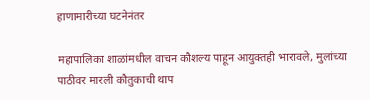हाणामारीच्या घटनेनंतर

महापालिका शाळांमधील वाचन कौशल्य पाहून आयुक्तही भारावले, मुलांच्या पाठीवर मारली कौतुकाची थाप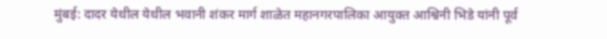मुंबई: दादर येथील येथील भवानी शंकर मार्ग शाळेत महानगरपालिका आयुक्त आश्विनी भिडे यांनी पूर्व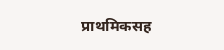प्राथमिकसह